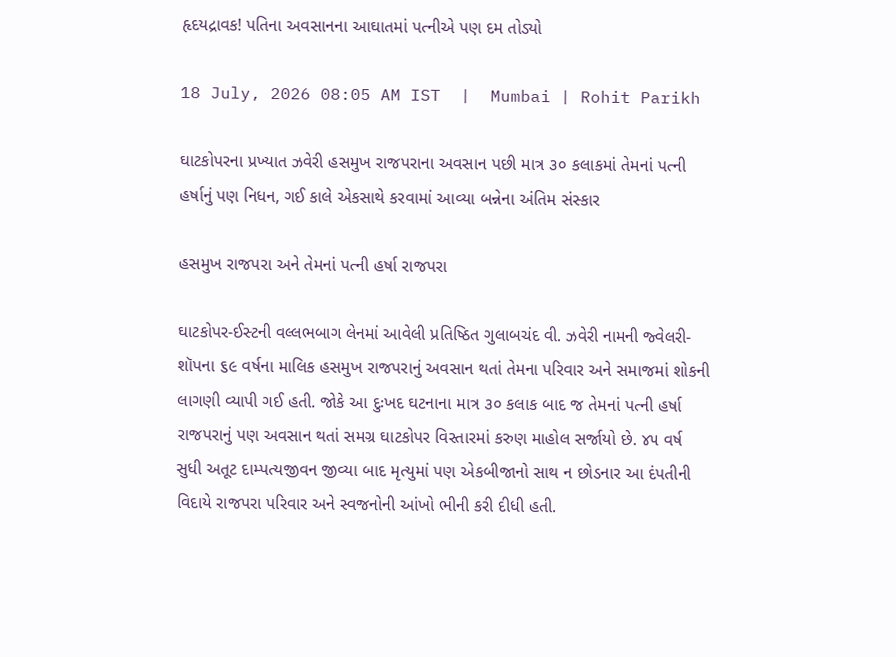હૃદયદ્રાવક! પતિના અવસાનના આઘાતમાં પત્નીએ પણ દમ તોડ્યો

18 July, 2026 08:05 AM IST  |  Mumbai | Rohit Parikh

ઘાટકોપરના પ્રખ્યાત ઝવેરી હસમુખ રાજપરાના અવસાન પછી માત્ર ૩૦ કલાકમાં તેમનાં પત્ની હર્ષાનું પણ નિધન, ગઈ કાલે એકસાથે કરવામાં આવ્યા બન્નેના અંતિમ સંસ્કાર

હસમુખ રાજપરા અને તેમનાં પત્ની હર્ષા રાજપરા

ઘાટકોપર-ઈસ્ટની વલ્લભબાગ લેનમાં આવેલી પ્રતિષ્ઠિત ગુલાબચંદ વી. ઝવેરી નામની જ્વેલરી-શૉપના ૬૯ વર્ષના માલિક હસમુખ રાજપરાનું અવસાન થતાં તેમના પરિવાર અને સમાજમાં શોકની લાગણી વ્યાપી ગઈ હતી. જોકે આ દુઃખદ ઘટનાના માત્ર ૩૦ કલાક બાદ જ તેમનાં પત્ની હર્ષા રાજપરાનું પણ અવસાન થતાં સમગ્ર ઘાટકોપર વિસ્તારમાં કરુણ માહોલ સર્જાયો છે. ૪૫ વર્ષ સુધી અતૂટ દામ્પત્યજીવન જીવ્યા બાદ મૃત્યુમાં પણ એકબીજાનો સાથ ન છોડનાર આ દંપતીની વિદાયે રાજપરા પરિવાર અને સ્વજનોની આંખો ભીની કરી દીધી હતી.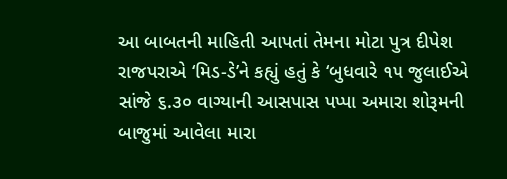આ બાબતની માહિતી આપતાં તેમના મોટા પુત્ર દીપેશ રાજપરાએ ‘મિડ-ડે’ને કહ્યું હતું કે ‘બુધવારે ૧૫ જુલાઈએ સાંજે ૬.૩૦ વાગ્યાની આસપાસ પપ્પા અમારા શોરૂમની બાજુમાં આવેલા મારા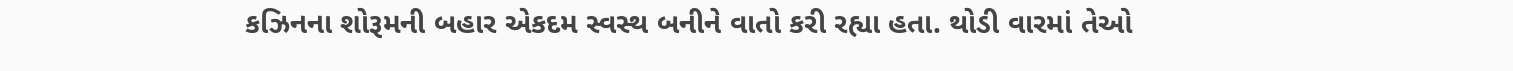કઝિનના શોરૂમની બહાર એકદમ સ્વસ્થ બનીને વાતો કરી રહ્યા હતા. થોડી વારમાં તેઓ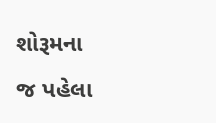શોરૂમના જ પહેલા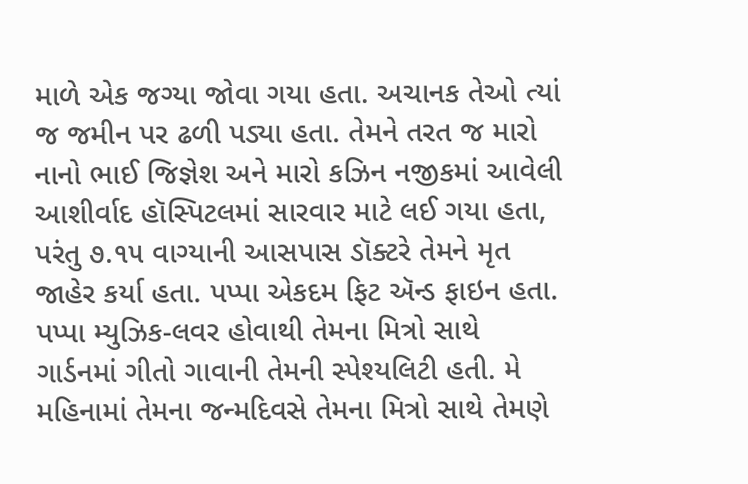માળે એક જગ્યા જોવા ગયા હતા. અચાનક તેઓ ત્યાં જ જમીન પર ઢળી પડ્યા હતા. તેમને તરત જ મારો નાનો ભાઈ જિજ્ઞેશ અને મારો કઝિન નજીકમાં આવેલી આશીર્વાદ હૉસ્પિટલમાં સારવાર માટે લઈ ગયા હતા, પરંતુ ૭.૧૫ વાગ્યાની આસપાસ ડૉક્ટરે તેમને મૃત જાહેર કર્યા હતા. પપ્પા એકદમ ફિટ ઍન્ડ ફાઇન હતા. પપ્પા મ્યુઝિક-લવર હોવાથી તેમના મિ‌ત્રો સાથે ગાર્ડનમાં ગીતો ગાવાની તેમની સ્પેશ્યલિટી હતી. મે મહિનામાં તેમના જન્મદિવસે તેમના મિત્રો સાથે તેમણે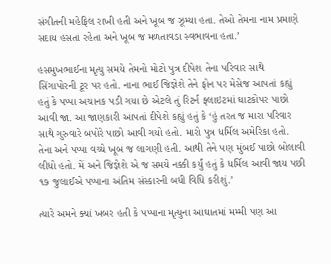સંગીતની મહેફિલ રાખી હતી અને ખૂબ જ ઝૂમ્યા હતા. તેઓ તેમના નામ પ્રમાણે સદાય હસતા રહેતા અને ખૂબ જ મળતાવડા સ્વભાવના હતા.’

હસમુખભાઈના મૃત્યુ સમયે તેમનો મોટો પુત્ર દીપેશ તેના પરિવાર સાથે સિંગાપોરની ટૂર પર હતો. નાના ભાઈ જિજ્ઞેશે તેને ફોન પર મેસેજ આપતાં કહ્યું હતું કે પપ્પા અચાનક પડી ગયા છે એટલે તું રિટર્ન ફ્લાઇટમાં ઘાટકોપર પાછો આવી જા. આ જાણકારી આપતાં દીપેશે કહ્યું હતું કે ‘હું તરત જ મારા પરિવાર સાથે ગુરુવારે બપોરે પાછો આવી ગયો હતો. મારો પુત્ર ધર્મિલ અમેરિકા હતો. તેના અને પપ્પા વચ્ચે ખૂબ જ લાગણી હતી. આથી તેને પણ મુંબઈ પાછો બોલાવી લીધો હતો. મેં અને જિજ્ઞેશે એ જ સમયે નક્કી કર્યું હતું કે ધર્મિલ આવી જાય પછી ૧૭ જુલાઈએ પપ્પાના અંતિમ સંસ્કારની બધી વિધિ કરીશું.’

ત્યારે અમને ક્યાં ખબર હતી કે પપ્પાના મૃત્યુના આઘાતમાં મમ્મી પણ આ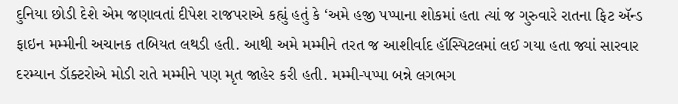દુનિયા છોડી દેશે એમ જણાવતાં દીપેશ રાજપરાએ કહ્યું હતું કે ‘અમે હજી પપ્પાના શોકમાં હતા ત્યાં જ ગુરુવારે રાતના ફિટ ઍન્ડ ફાઇન મમ્મીની અચાનક તબિયત લથડી હતી. આથી અમે મમ્મીને તરત જ આશીર્વાદ હૉસ્પિટલમાં લઈ ગયા હતા જ્યાં સારવાર દરમ્યાન ડૉક્ટરોએ મોડી રાતે મમ્મીને પણ મૃત જાહેર કરી હતી. મમ્મી-પપ્પા બન્ને લગભગ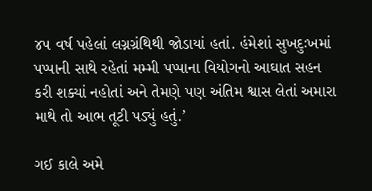૪૫ વર્ષ પહેલાં લગ્નગ્રંથિથી જોડાયાં હતાં. હંમેશાં સુખદુઃખમાં પપ્પાની સાથે રહેતાં મમ્મી પપ્પાના વિયોગનો આઘાત સહન કરી શક્યાં નહોતાં અને તેમણે પણ અંતિમ શ્વાસ લેતાં અમારા માથે તો આભ તૂટી પડ્યું હતું.’

ગઈ કાલે અમે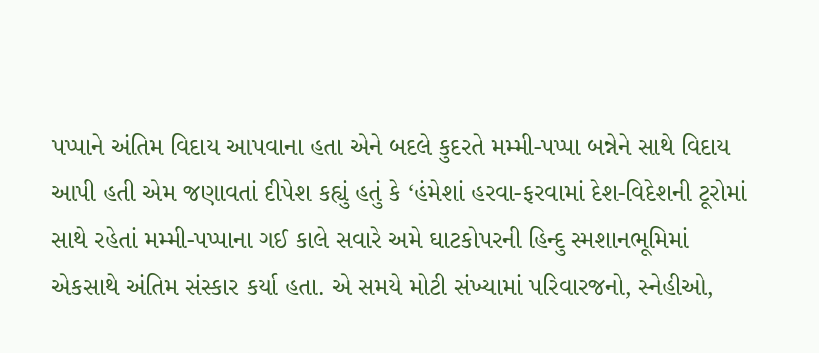પપ્પાને અંતિમ વિદાય આપવાના હતા એને બદલે કુદરતે મમ્મી-પપ્પા બન્નેને સાથે વિદાય આપી હતી એમ જણાવતાં દીપેશ કહ્યું હતું કે ‘હંમેશાં હરવા-ફરવામાં દેશ-વિદેશની ટૂરોમાં સાથે રહેતાં મમ્મી-પપ્પાના ગઈ કાલે સવારે અમે ઘાટકોપરની હિન્દુ સ્મશાનભૂમિમાં એકસાથે અંતિમ સંસ્કાર કર્યા હતા. એ સમયે મોટી સંખ્યામાં પરિવારજનો, સ્નેહીઓ,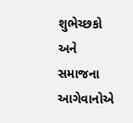શુભેચ્છકો અને સમાજના આગેવાનોએ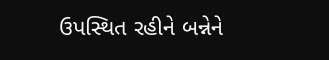ઉપસ્થિત રહીને બન્નેને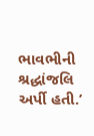ભાવભીની શ્રદ્ધાંજલિ અર્પી હતી.’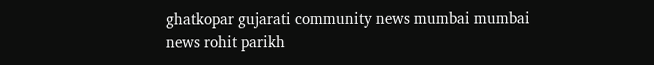ghatkopar gujarati community news mumbai mumbai news rohit parikh